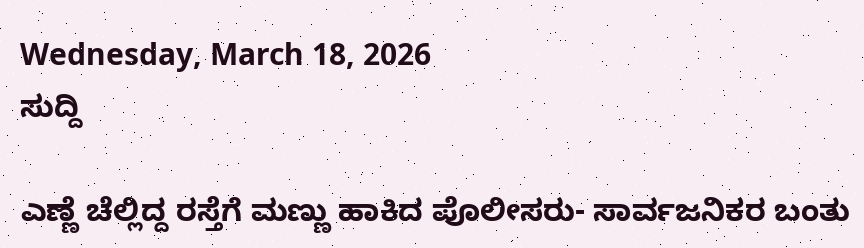Wednesday, March 18, 2026
ಸುದ್ದಿ

ಎಣ್ಣೆ ಚೆಲ್ಲಿದ್ದ ರಸ್ತೆಗೆ ಮಣ್ಣು ಹಾಕಿದ ಪೊಲೀಸರು- ಸಾರ್ವಜನಿಕರ ಬಂತು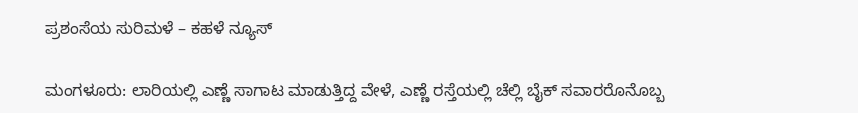ಪ್ರಶಂಸೆಯ ಸುರಿಮಳೆ – ಕಹಳೆ ನ್ಯೂಸ್

ಮಂಗಳೂರು: ಲಾರಿಯಲ್ಲಿ ಎಣ್ಣೆ ಸಾಗಾಟ ಮಾಡುತ್ತಿದ್ದ ವೇಳೆ, ಎಣ್ಣೆ ರಸ್ತೆಯಲ್ಲಿ ಚೆಲ್ಲಿ ಬೈಕ್ ಸವಾರರೊನೊಬ್ಬ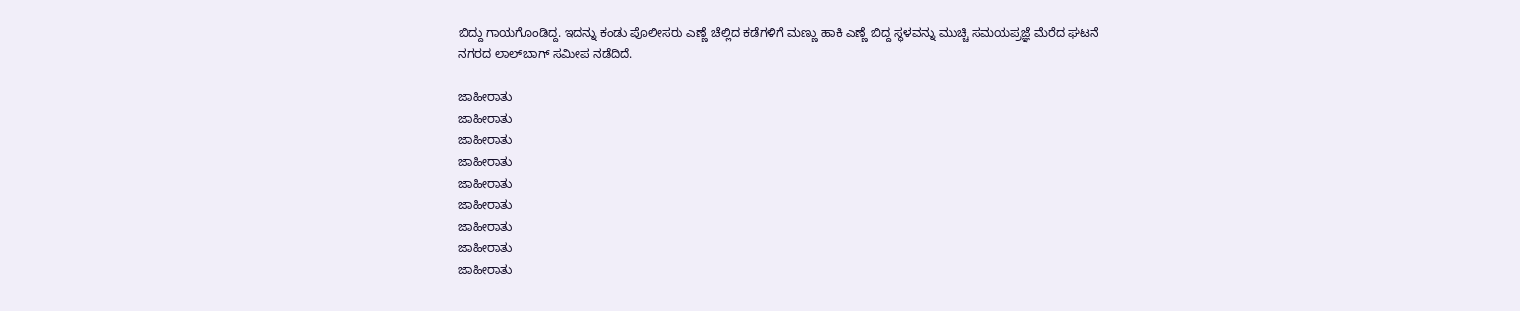ಬಿದ್ದು ಗಾಯಗೊಂಡಿದ್ದ. ಇದನ್ನು ಕಂಡು ಪೊಲೀಸರು ಎಣ್ಣೆ ಚೆಲ್ಲಿದ ಕಡೆಗಳಿಗೆ ಮಣ್ಣು ಹಾಕಿ ಎಣ್ಣೆ ಬಿದ್ದ ಸ್ಥಳವನ್ನು ಮುಚ್ಚಿ ಸಮಯಪ್ರಜ್ಞೆ ಮೆರೆದ ಘಟನೆ ನಗರದ ಲಾಲ್‍ಬಾಗ್ ಸಮೀಪ ನಡೆದಿದೆ.

ಜಾಹೀರಾತು
ಜಾಹೀರಾತು
ಜಾಹೀರಾತು
ಜಾಹೀರಾತು
ಜಾಹೀರಾತು
ಜಾಹೀರಾತು
ಜಾಹೀರಾತು
ಜಾಹೀರಾತು
ಜಾಹೀರಾತು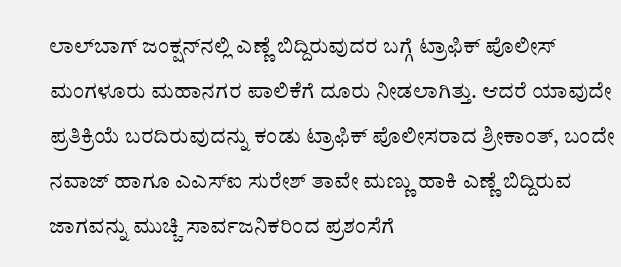ಲಾಲ್‍ಬಾಗ್ ಜಂಕ್ಷನ್‍ನಲ್ಲಿ ಎಣ್ಣೆ ಬಿದ್ದಿರುವುದರ ಬಗ್ಗೆ ಟ್ರಾಫಿಕ್ ಪೊಲೀಸ್ ಮಂಗಳೂರು ಮಹಾನಗರ ಪಾಲಿಕೆಗೆ ದೂರು ನೀಡಲಾಗಿತ್ತು. ಆದರೆ ಯಾವುದೇ ಪ್ರತಿಕ್ರಿಯೆ ಬರದಿರುವುದನ್ನು ಕಂಡು ಟ್ರಾಫಿಕ್ ಪೊಲೀಸರಾದ ಶ್ರೀಕಾಂತ್, ಬಂದೇ ನವಾಜ್ ಹಾಗೂ ಎಎಸ್‍ಐ ಸುರೇಶ್ ತಾವೇ ಮಣ್ಣು ಹಾಕಿ ಎಣ್ಣೆ ಬಿದ್ದಿರುವ ಜಾಗವನ್ನು ಮುಚ್ಚಿ ಸಾರ್ವಜನಿಕರಿಂದ ಪ್ರಶಂಸೆಗೆ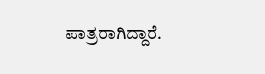ಪಾತ್ರರಾಗಿದ್ದಾರೆ.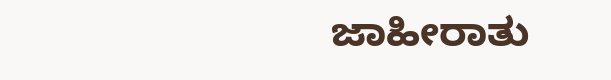ಜಾಹೀರಾತು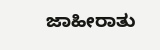ಜಾಹೀರಾತು